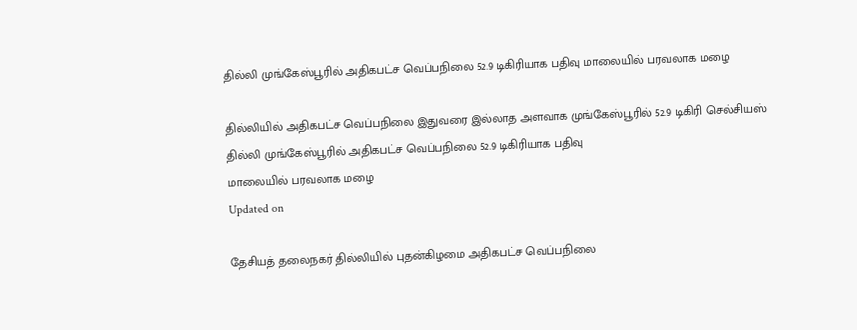தில்லி முங்கேஸ்பூரில் அதிகபட்ச வெப்பநிலை 52.9 டிகிரியாக பதிவு மாலையில் பரவலாக மழை

தில்லியில் அதிகபட்ச வெப்பநிலை இதுவரை இல்லாத அளவாக முங்கேஸ்பூரில் 52.9 டிகிரி செல்சியஸ்
தில்லி முங்கேஸ்பூரில் அதிகபட்ச வெப்பநிலை 52.9 டிகிரியாக பதிவு
மாலையில் பரவலாக மழை
Updated on

தேசியத் தலைநகர் தில்லியில் புதன்கிழமை அதிகபட்ச வெப்பநிலை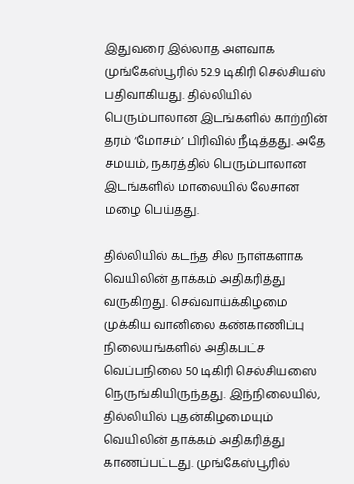இதுவரை இல்லாத அளவாக முங்கேஸ்பூரில் 52.9 டிகிரி செல்சியஸ் பதிவாகியது. தில்லியில் பெரும்பாலான இடங்களில் காற்றின் தரம் ‘மோசம்’ பிரிவில் நீடித்தது. அதே சமயம், நகரத்தில் பெரும்பாலான இடங்களில் மாலையில் லேசான மழை பெய்தது.

தில்லியில் கடந்த சில நாள்களாக வெயிலின் தாக்கம் அதிகரித்து வருகிறது. செவ்வாய்க்கிழமை முக்கிய வானிலை கண்காணிப்பு நிலையங்களில் அதிகபட்ச வெப்பநிலை 50 டிகிரி செல்சியஸை நெருங்கியிருந்தது. இந்நிலையில், தில்லியில் புதன்கிழமையும் வெயிலின் தாக்கம் அதிகரித்து காணப்பட்டது. முங்கேஸ்பூரில்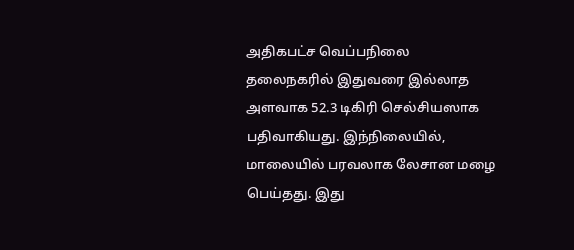அதிகபட்ச வெப்பநிலை தலைநகரில் இதுவரை இல்லாத அளவாக 52.3 டிகிரி செல்சியஸாக பதிவாகியது. இந்நிலையில், மாலையில் பரவலாக லேசான மழை பெய்தது. இது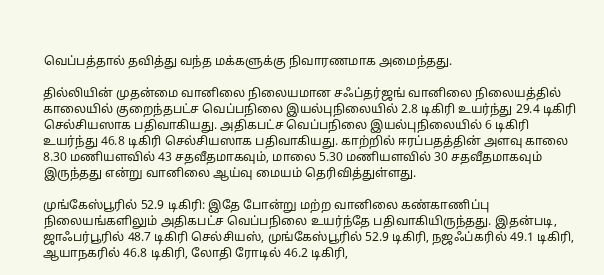வெப்பத்தால் தவித்து வந்த மக்களுக்கு நிவாரணமாக அமைந்தது.

தில்லியின் முதன்மை வானிலை நிலையமான சஃப்தர்ஜங் வானிலை நிலையத்தில் காலையில் குறைந்தபட்ச வெப்பநிலை இயல்புநிலையில் 2.8 டிகிரி உயர்ந்து 29.4 டிகிரி செல்சியஸாக பதிவாகியது. அதிகபட்ச வெப்பநிலை இயல்புநிலையில் 6 டிகிரி உயர்ந்து 46.8 டிகிரி செல்சியஸாக பதிவாகியது. காற்றில் ஈரப்பதத்தின் அளவு காலை 8.30 மணியளவில் 43 சதவீதமாகவும், மாலை 5.30 மணியளவில் 30 சதவீதமாகவும் இருந்தது என்று வானிலை ஆய்வு மையம் தெரிவித்துள்ளது.

முங்கேஸ்பூரில் 52.9 டிகிரி: இதே போன்று மற்ற வானிலை கண்காணிப்பு நிலையங்களிலும் அதிகபட்ச வெப்பநிலை உயர்ந்தே பதிவாகியிருந்தது. இதன்படி, ஜாஃபர்பூரில் 48.7 டிகிரி செல்சியஸ், முங்கேஸ்பூரில் 52.9 டிகிரி, நஜஃப்கரில் 49.1 டிகிரி, ஆயாநகரில் 46.8 டிகிரி, லோதி ரோடில் 46.2 டிகிரி,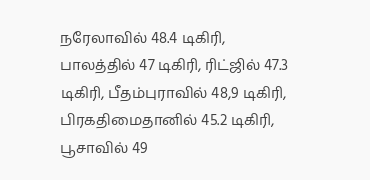நரேலாவில் 48.4 டிகிரி, பாலத்தில் 47 டிகிரி, ரிட்ஜில் 47.3 டிகிரி, பீதம்புராவில் 48,9 டிகிரி, பிரகதிமைதானில் 45.2 டிகிரி, பூசாவில் 49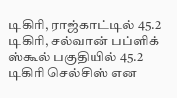டிகிரி, ராஜ்காட்டில் 45.2 டிகிரி, சல்வான் பப்ளிக் ஸ்கூல் பகுதியில் 45.2 டிகிரி செல்சிஸ் என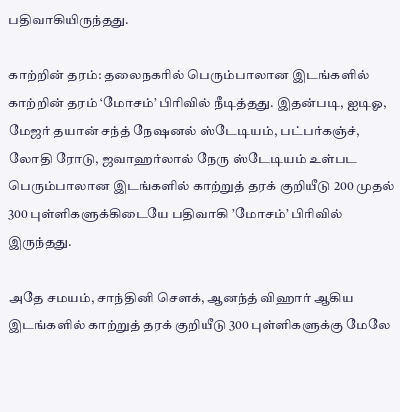பதிவாகியிருந்தது.

காற்றின் தரம்: தலைநகரில் பெரும்பாலான இடங்களில் காற்றின் தரம் ‘மோசம்’ பிரிவில் நீடித்தது. இதன்படி, ஐடிஓ, மேஜர் தயான் சந்த் நேஷனல் ஸ்டேடியம், பட்பர்கஞ்ச், லோதி ரோடு, ஜவாஹர்லால் நேரு ஸ்டேடியம் உள்பட பெரும்பாலான இடங்களில் காற்றுத் தரக் குறியீடு 200 முதல் 300 புள்ளிகளுக்கிடையே பதிவாகி ’மோசம்’ பிரிவில் இருந்தது.

அதே சமயம், சாந்தினி சௌக், ஆனந்த் விஹார் ஆகிய இடங்களில் காற்றுத் தரக் குறியீடு 300 புள்ளிகளுக்கு மேலே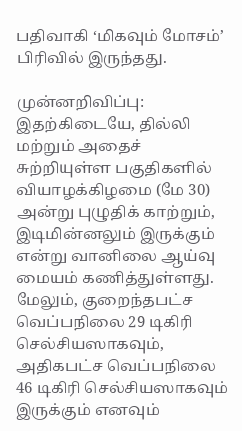பதிவாகி ‘மிகவும் மோசம்’ பிரிவில் இருந்தது.

முன்னறிவிப்பு: இதற்கிடையே, தில்லி மற்றும் அதைச் சுற்றியுள்ள பகுதிகளில் வியாழக்கிழமை (மே 30) அன்று புழுதிக் காற்றும், இடிமின்னலும் இருக்கும் என்று வானிலை ஆய்வு மையம் கணித்துள்ளது. மேலும், குறைந்தபட்ச வெப்பநிலை 29 டிகிரி செல்சியஸாகவும், அதிகபட்ச வெப்பநிலை 46 டிகிரி செல்சியஸாகவும் இருக்கும் எனவும்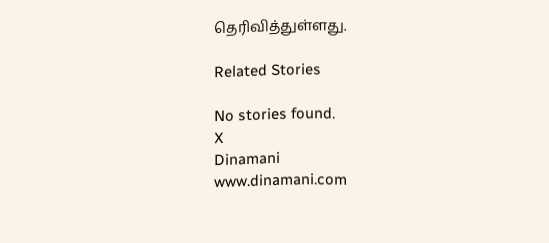தெரிவித்துள்ளது.

Related Stories

No stories found.
X
Dinamani
www.dinamani.com